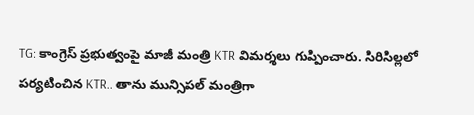TG: కాంగ్రెస్ ప్రభుత్వంపై మాజీ మంత్రి KTR విమర్శలు గుప్పించారు. సిరిసిల్లలో పర్యటించిన KTR.. తాను మున్సిపల్ మంత్రిగా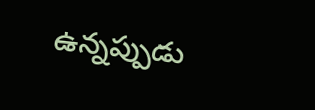ఉన్నప్పుడు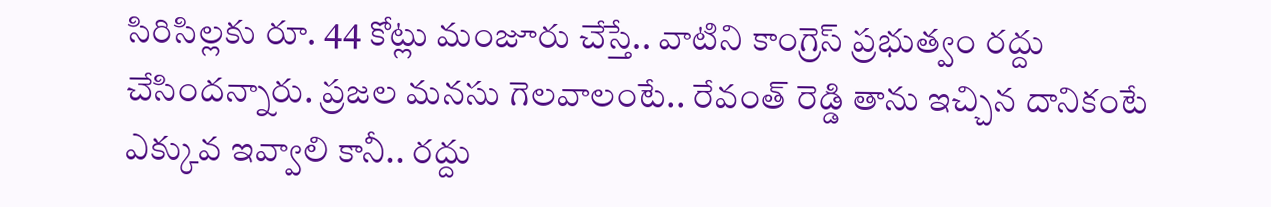సిరిసిల్లకు రూ. 44 కోట్లు మంజూరు చేస్తే.. వాటిని కాంగ్రెస్ ప్రభుత్వం రద్దు చేసిందన్నారు. ప్రజల మనసు గెలవాలంటే.. రేవంత్ రెడ్డి తాను ఇచ్చిన దానికంటే ఎక్కువ ఇవ్వాలి కానీ.. రద్దు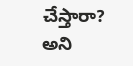చేస్తారా? అని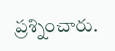ప్రశ్నించారు.